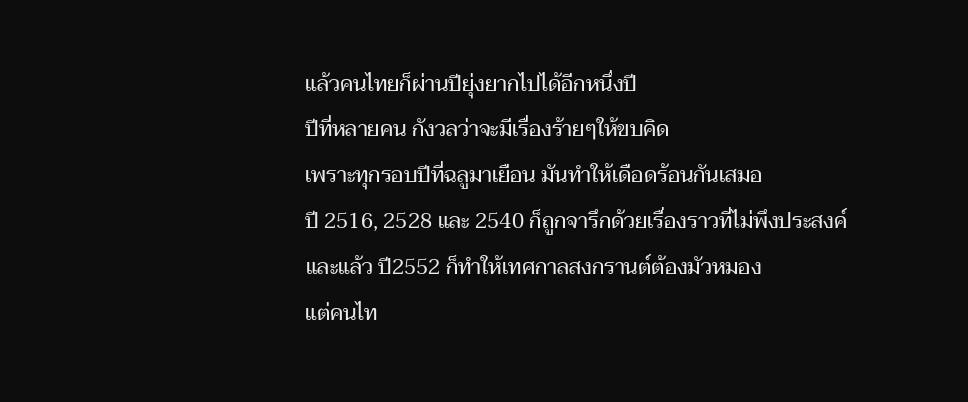แล้วคนไทยก็ผ่านปียุ่งยากไปได้อีกหนึ่งปี
ปีที่หลายคน กังวลว่าจะมีเรื่องร้ายๆให้ขบคิด
เพราะทุกรอบปีที่ฉลูมาเยือน มันทำให้เดือดร้อนกันเสมอ
ปี 2516, 2528 และ 2540 ก็ถูกจารึกด้วยเรื่องราวที่ไม่พึงประสงค์
และแล้ว ปี2552 ก็ทำให้เทศกาลสงกรานต์ต้องมัวหมอง
แต่คนไท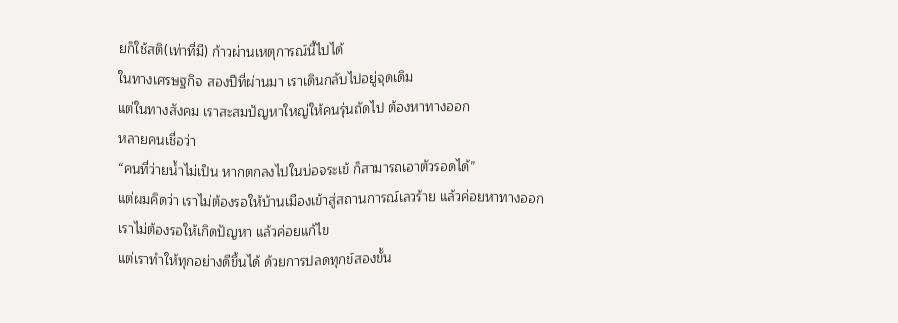ยก็ใช้สติ(เท่าที่มี) ก้าวผ่านเหตุการณ์นี้ไปได้
ในทางเศรษฐกิจ สองปีที่ผ่านมา เราเดินกลับไปอยู่จุดเดิม
แต่ในทางสังคม เราสะสมปัญหาใหญ่ให้คนรุ่นถัดไป ต้องหาทางออก
หลายคนเชื่อว่า
“คนที่ว่ายน้ำไม่เป็น หากตกลงไปในบ่อจระเข้ ก็สามารถเอาตัวรอดได้”
แต่ผมคิดว่า เราไม่ต้องรอให้บ้านเมืองเข้าสู่สถานการณ์เลวร้าย แล้วค่อยหาทางออก
เราไม่ต้องรอให้เกิดปัญหา แล้วค่อยแก้ไข
แต่เราทำให้ทุกอย่างดีขึ้นได้ ด้วยการปลดทุกข์สองขั้น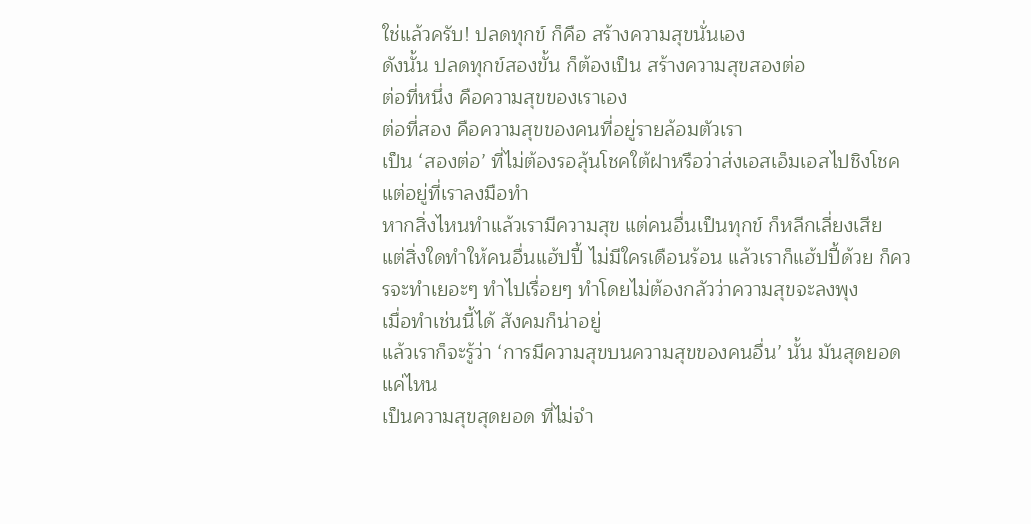ใช่แล้วครับ! ปลดทุกข์ ก็คือ สร้างความสุขนั่นเอง
ดังนั้น ปลดทุกข์สองขั้น ก็ต้องเป็น สร้างความสุขสองต่อ
ต่อที่หนึ่ง คือความสุขของเราเอง
ต่อที่สอง คือความสุขของคนที่อยู่รายล้อมตัวเรา
เป็น ‘สองต่อ’ ที่ไม่ต้องรอลุ้นโชคใต้ฝาหรือว่าส่งเอสเอ็มเอสไปชิงโชค
แต่อยู่ที่เราลงมือทำ
หากสิ่งไหนทำแล้วเรามีความสุข แต่คนอื่นเป็นทุกข์ ก็หลีกเลี่ยงเสีย
แต่สิ่งใดทำให้คนอื่นแฮ้ปปี้ ไม่มีใครเดือนร้อน แล้วเราก็แฮ้ปปี้ด้วย ก็ควรจะทำเยอะๆ ทำไปเรื่อยๆ ทำโดยไม่ต้องกลัวว่าความสุขจะลงพุง
เมื่อทำเช่นนี้ได้ สังคมก็น่าอยู่
แล้วเราก็จะรู้ว่า ‘การมีความสุขบนความสุขของคนอื่น’ นั้น มันสุดยอดแค่ไหน
เป็นความสุขสุดยอด ที่ไม่จำ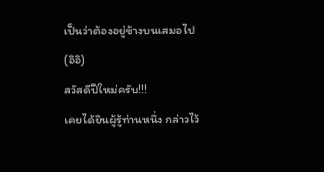เป็นว่าต้องอยู่ข้างบนเสมอไป (อิอิ)
สวัสดีปีใหม่ครับ!!!
เคยได้ยินผู้รู้ท่านหนึ่ง กล่าวไว้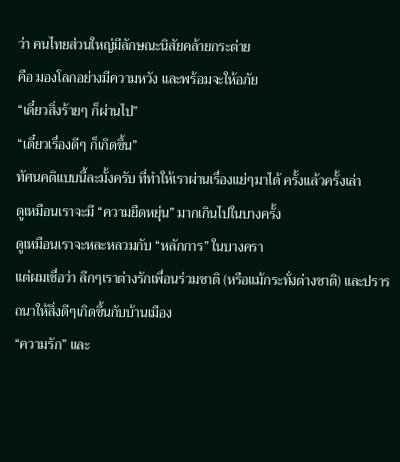ว่า คนไทยส่วนใหญ่มีลักษณะนิสัยคล้ายกระต่าย
คือ มองโลกอย่างมีความหวัง และพร้อมจะให้อภัย
“เดี๋ยวสิ่งร้ายๆ ก็ผ่านไป”
“เดี๋ยวเรื่องดีๆ ก็เกิดขึ้น”
ทัศนคติแบบนี้ละมั้งครับ ที่ทำให้เราผ่านเรื่องแย่ๆมาได้ ครั้งแล้วครั้งเล่า
ดูเหมือนเราจะมี “ความยืดหยุ่น” มากเกินไปในบางครั้ง
ดูเหมือนเราจะหละหลวมกับ “หลักการ” ในบางครา
แต่ผมเชื่อว่า ลึกๆเราต่างรักเพื่อนร่วมชาติ (หรือแม้กระทั่งต่างชาติ) และปรารถนาให้สิ่งดีๆเกิดขึ้นกับบ้านเมือง
“ความรัก” และ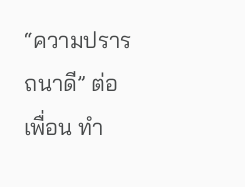“ความปรารถนาดี” ต่อเพื่อน ทำ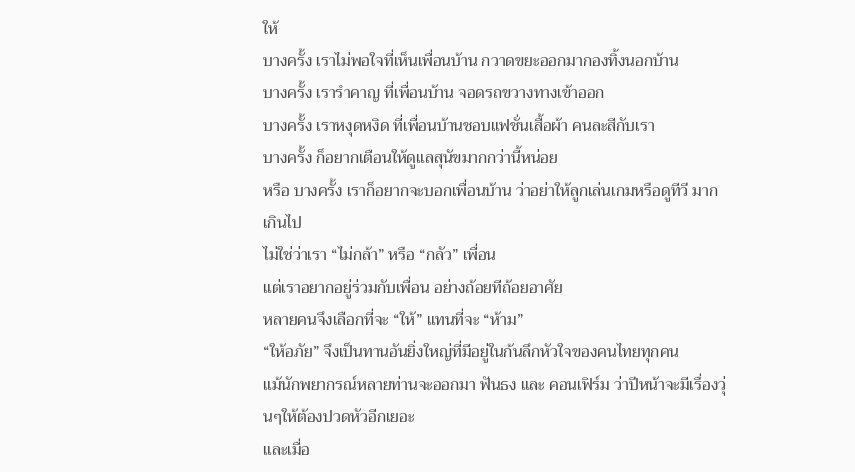ให้
บางครั้ง เราไม่พอใจที่เห็นเพื่อนบ้าน กวาดขยะออกมากองทิ้งนอกบ้าน
บางครั้ง เรารำคาญ ที่เพื่อนบ้าน จอดรถขวางทางเข้าออก
บางครั้ง เราหงุดหงิด ที่เพื่อนบ้านชอบแฟชั่นเสื้อผ้า คนละสีกับเรา
บางครั้ง ก็อยากเตือนให้ดูแลสุนัขมากกว่านี้หน่อย
หรือ บางครั้ง เราก็อยากจะบอกเพื่อนบ้าน ว่าอย่าให้ลูกเล่นเกมหรือดูทีวี มากเกินไป
ไม่ใช่ว่าเรา “ไม่กล้า” หรือ “กลัว” เพื่อน
แต่เราอยากอยู่ร่วมกับเพื่อน อย่างถ้อยทีถ้อยอาศัย
หลายคนจึงเลือกที่จะ “ให้” แทนที่จะ “ห้าม”
“ให้อภัย” จึงเป็นทานอันยิ่งใหญ่ที่มีอยู่ในก้นลึกหัวใจของคนไทยทุกคน
แม้นักพยากรณ์หลายท่านจะออกมา ฟันธง และ คอนเฟิร์ม ว่าปีหน้าจะมีเรื่องวุ่นๆให้ต้องปวดหัวอีกเยอะ
และเมื่อ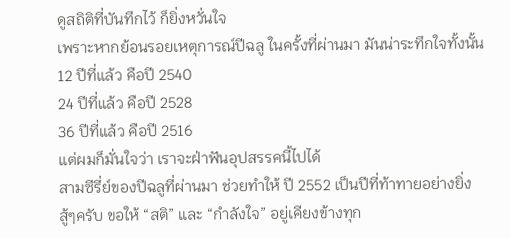ดูสถิติที่บันทึกไว้ ก็ยิ่งหวั่นใจ
เพราะหากย้อนรอยเหตุการณ์ปีฉลู ในครั้งที่ผ่านมา มันน่าระทึกใจทั้งนั้น
12 ปีที่แล้ว คือปี 2540
24 ปีที่แล้ว คือปี 2528
36 ปีที่แล้ว คือปี 2516
แต่ผมก็มั่นใจว่า เราจะฝ่าฟันอุปสรรคนี้ไปได้
สามซีรี่ย์ของปีฉลูที่ผ่านมา ช่วยทำให้ ปี 2552 เป็นปีที่ท้าทายอย่างยิ่ง
สู้ๆครับ ขอให้ “สติ” และ “กำลังใจ” อยู่เคียงข้างทุก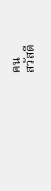คน
สวัสดี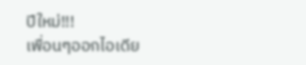ปีใหม่!!!
เพื่อนๆออกไอเดีย